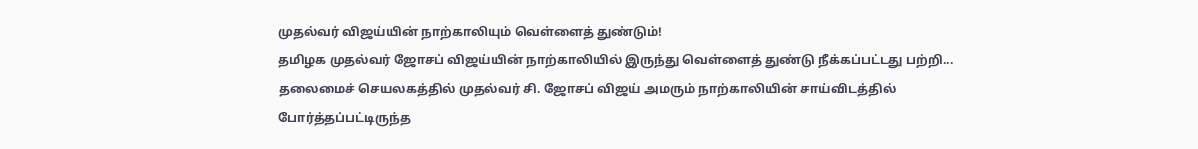முதல்வர் விஜய்யின் நாற்காலியும் வெள்ளைத் துண்டும்!
தமிழக முதல்வர் ஜோசப் விஜய்யின் நாற்காலியில் இருந்து வெள்ளைத் துண்டு நீக்கப்பட்டது பற்றி...
தலைமைச் செயலகத்தில் முதல்வர் சி. ஜோசப் விஜய் அமரும் நாற்காலியின் சாய்விடத்தில் போர்த்தப்பட்டிருந்த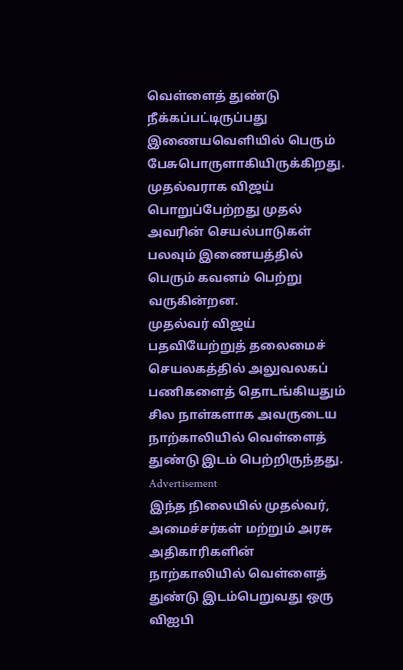வெள்ளைத் துண்டு நீக்கப்பட்டிருப்பது இணையவெளியில் பெரும் பேசுபொருளாகியிருக்கிறது.
முதல்வராக விஜய் பொறுப்பேற்றது முதல் அவரின் செயல்பாடுகள் பலவும் இணையத்தில் பெரும் கவனம் பெற்று வருகின்றன.
முதல்வர் விஜய் பதவியேற்றுத் தலைமைச் செயலகத்தில் அலுவலகப் பணிகளைத் தொடங்கியதும் சில நாள்களாக அவருடைய நாற்காலியில் வெள்ளைத் துண்டு இடம் பெற்றிருந்தது.
Advertisement
இந்த நிலையில் முதல்வர், அமைச்சர்கள் மற்றும் அரசு அதிகாரிகளின் நாற்காலியில் வெள்ளைத் துண்டு இடம்பெறுவது ஒரு விஐபி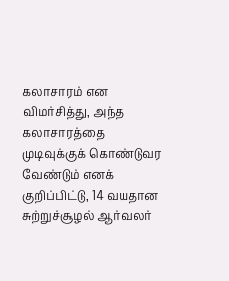கலாசாரம் என விமர்சித்து, அந்த கலாசாரத்தை முடிவுக்குக் கொண்டுவர வேண்டும் எனக் குறிப்பிட்டு, 14 வயதான சுற்றுச்சூழல் ஆர்வலர்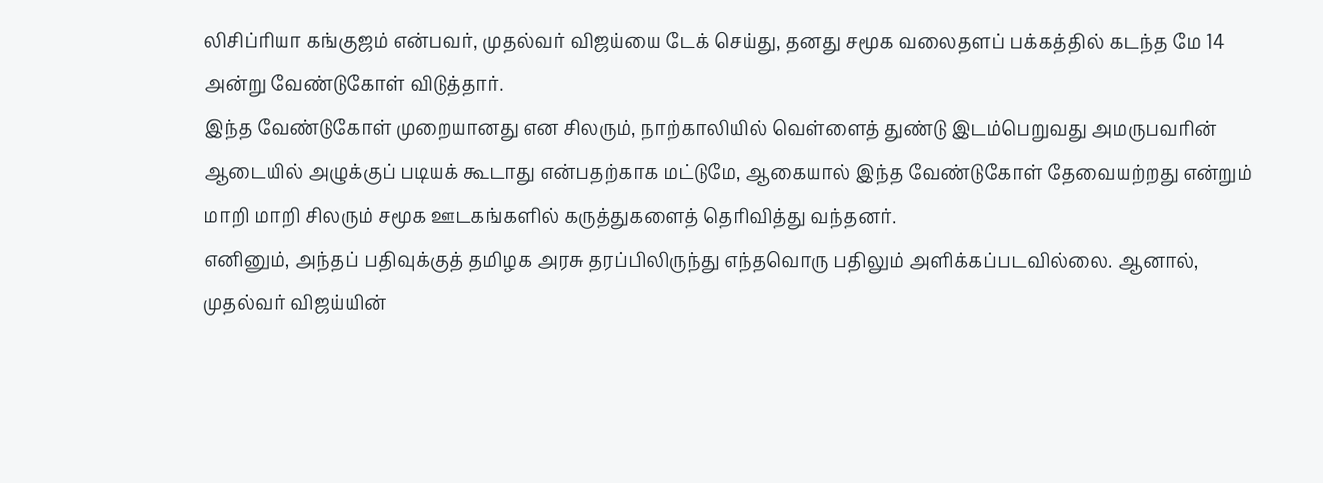லிசிப்ரியா கங்குஜம் என்பவர், முதல்வர் விஜய்யை டேக் செய்து, தனது சமூக வலைதளப் பக்கத்தில் கடந்த மே 14 அன்று வேண்டுகோள் விடுத்தார்.
இந்த வேண்டுகோள் முறையானது என சிலரும், நாற்காலியில் வெள்ளைத் துண்டு இடம்பெறுவது அமருபவரின் ஆடையில் அழுக்குப் படியக் கூடாது என்பதற்காக மட்டுமே, ஆகையால் இந்த வேண்டுகோள் தேவையற்றது என்றும் மாறி மாறி சிலரும் சமூக ஊடகங்களில் கருத்துகளைத் தெரிவித்து வந்தனர்.
எனினும், அந்தப் பதிவுக்குத் தமிழக அரசு தரப்பிலிருந்து எந்தவொரு பதிலும் அளிக்கப்படவில்லை. ஆனால், முதல்வர் விஜய்யின்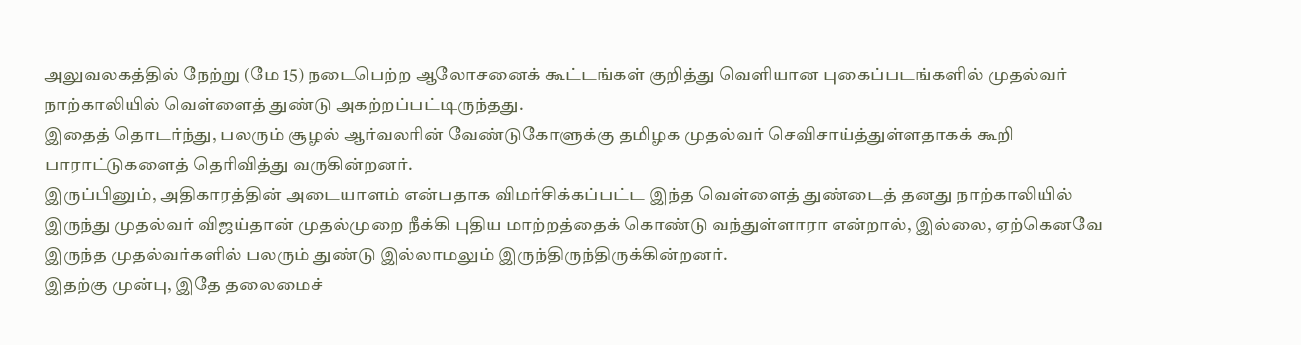அலுவலகத்தில் நேற்று (மே 15) நடைபெற்ற ஆலோசனைக் கூட்டங்கள் குறித்து வெளியான புகைப்படங்களில் முதல்வர் நாற்காலியில் வெள்ளைத் துண்டு அகற்றப்பட்டிருந்தது.
இதைத் தொடர்ந்து, பலரும் சூழல் ஆர்வலரின் வேண்டுகோளுக்கு தமிழக முதல்வர் செவிசாய்த்துள்ளதாகக் கூறி பாராட்டுகளைத் தெரிவித்து வருகின்றனர்.
இருப்பினும், அதிகாரத்தின் அடையாளம் என்பதாக விமர்சிக்கப்பட்ட இந்த வெள்ளைத் துண்டைத் தனது நாற்காலியில் இருந்து முதல்வர் விஜய்தான் முதல்முறை நீக்கி புதிய மாற்றத்தைக் கொண்டு வந்துள்ளாரா என்றால், இல்லை, ஏற்கெனவே இருந்த முதல்வர்களில் பலரும் துண்டு இல்லாமலும் இருந்திருந்திருக்கின்றனர்.
இதற்கு முன்பு, இதே தலைமைச்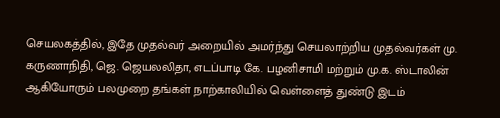செயலகத்தில், இதே முதல்வர் அறையில் அமர்ந்து செயலாற்றிய முதல்வர்கள் மு. கருணாநிதி, ஜெ. ஜெயலலிதா, எடப்பாடி கே. பழனிசாமி மற்றும் மு.க. ஸ்டாலின் ஆகியோரும் பலமுறை தங்கள் நாற்காலியில் வெள்ளைத் துண்டு இடம்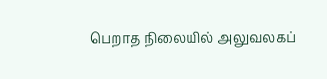பெறாத நிலையில் அலுவலகப்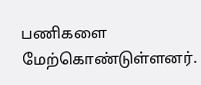பணிகளை மேற்கொண்டுள்ளனர்.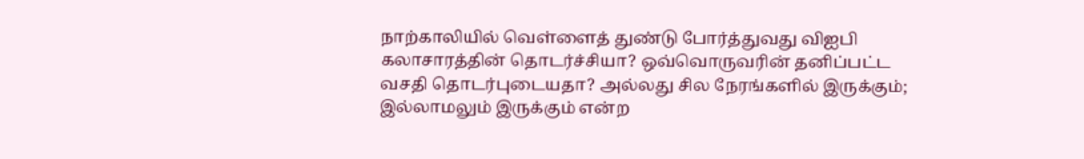நாற்காலியில் வெள்ளைத் துண்டு போர்த்துவது விஐபி கலாசாரத்தின் தொடர்ச்சியா? ஒவ்வொருவரின் தனிப்பட்ட வசதி தொடர்புடையதா? அல்லது சில நேரங்களில் இருக்கும்; இல்லாமலும் இருக்கும் என்ற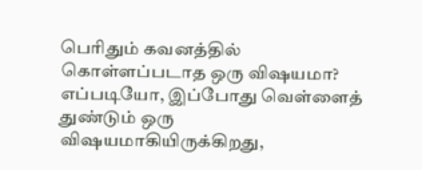பெரிதும் கவனத்தில் கொள்ளப்படாத ஒரு விஷயமா? எப்படியோ, இப்போது வெள்ளைத் துண்டும் ஒரு விஷயமாகியிருக்கிறது,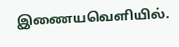இணையவெளியில்.